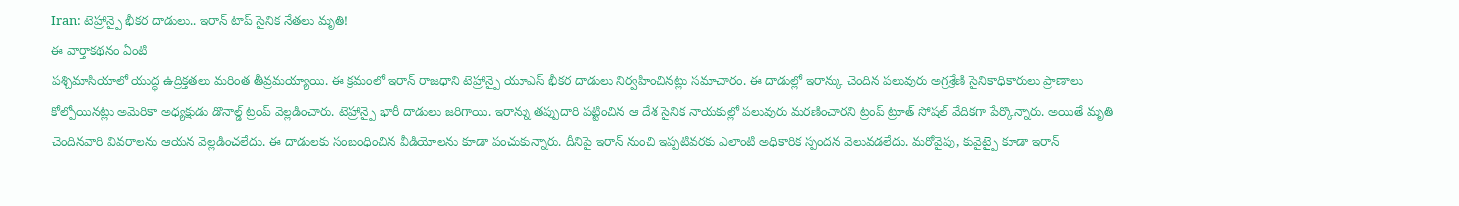Iran: టెహ్రాన్పై భీకర దాడులు.. ఇరాన్ టాప్ సైనిక నేతలు మృతి!
ఈ వార్తాకథనం ఏంటి
పశ్చిమాసియాలో యుద్ధ ఉద్రిక్తతలు మరింత తీవ్రమయ్యాయి. ఈ క్రమంలో ఇరాన్ రాజధాని టెహ్రాన్పై యూఎస్ భీకర దాడులు నిర్వహించినట్లు సమాచారం. ఈ దాడుల్లో ఇరాన్కు చెందిన పలువురు అగ్రశ్రేణి సైనికాధికారులు ప్రాణాలు కోల్పోయినట్లు అమెరికా అధ్యక్షుడు డొనాల్డ్ ట్రంప్ వెల్లడించారు. టెహ్రాన్పై భారీ దాడులు జరిగాయి. ఇరాన్ను తప్పుదారి పట్టించిన ఆ దేశ సైనిక నాయకుల్లో పలువురు మరణించారని ట్రంప్ ట్రూత్ సోషల్ వేదికగా పేర్కొన్నారు. అయితే మృతి చెందినవారి వివరాలను ఆయన వెల్లడించలేదు. ఈ దాడులకు సంబంధించిన వీడియోలను కూడా పంచుకున్నారు. దీనిపై ఇరాన్ నుంచి ఇప్పటివరకు ఎలాంటి అధికారిక స్పందన వెలువడలేదు. మరోవైపు, కువైట్పై కూడా ఇరాన్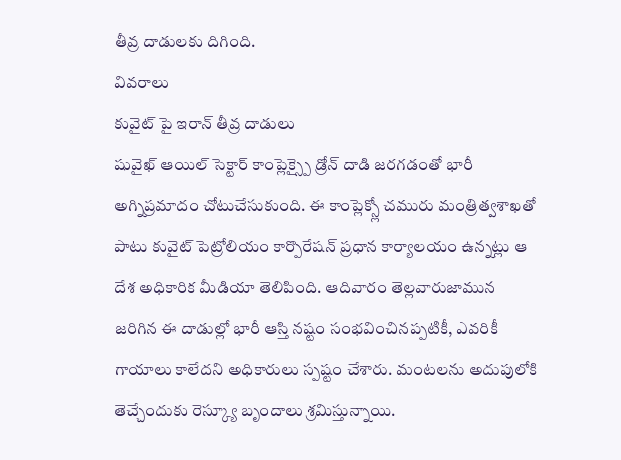తీవ్ర దాడులకు దిగింది.
వివరాలు
కువైట్ పై ఇరాన్ తీవ్ర దాడులు
షువైఖ్ ఆయిల్ సెక్టార్ కాంప్లెక్స్పై డ్రోన్ దాడి జరగడంతో భారీ అగ్నిప్రమాదం చోటుచేసుకుంది. ఈ కాంప్లెక్స్లో చమురు మంత్రిత్వశాఖతో పాటు కువైట్ పెట్రోలియం కార్పొరేషన్ ప్రధాన కార్యాలయం ఉన్నట్లు ఆ దేశ అధికారిక మీడియా తెలిపింది. ఆదివారం తెల్లవారుజామున జరిగిన ఈ దాడుల్లో భారీ ఆస్తి నష్టం సంభవించినప్పటికీ, ఎవరికీ గాయాలు కాలేదని అధికారులు స్పష్టం చేశారు. మంటలను అదుపులోకి తెచ్చేందుకు రెస్క్యూ బృందాలు శ్రమిస్తున్నాయి.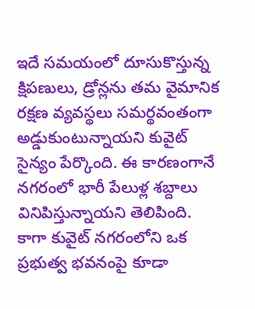ఇదే సమయంలో దూసుకొస్తున్న క్షిపణులు, డ్రోన్లను తమ వైమానిక రక్షణ వ్యవస్థలు సమర్థవంతంగా అడ్డుకుంటున్నాయని కువైట్ సైన్యం పేర్కొంది. ఈ కారణంగానే నగరంలో భారీ పేలుళ్ల శబ్దాలు వినిపిస్తున్నాయని తెలిపింది. కాగా కువైట్ నగరంలోని ఒక ప్రభుత్వ భవనంపై కూడా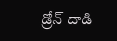డ్రోన్ దాడి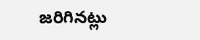జరిగినట్లు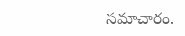సమాచారం.